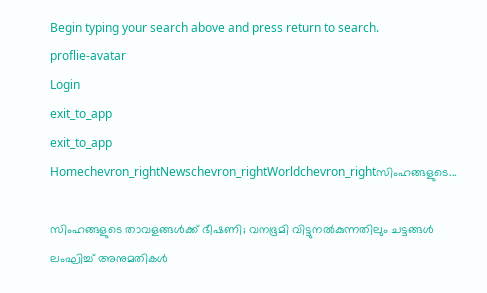Begin typing your search above and press return to search.
proflie-avatar
Login
exit_to_app
exit_to_app
Homechevron_rightNewschevron_rightWorldchevron_rightസിംഹങ്ങളുടെ...

സിംഹങ്ങളുടെ താവളങ്ങൾക്ക് ഭീഷണി; വനഭൂമി വിട്ടുനൽകുന്നതിലും ചട്ടങ്ങൾ ലംഘിച്ച് അനുമതികൾ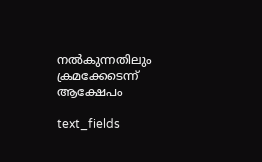നൽകുന്നതിലും ക്രമക്കേടെന്ന് ആക്ഷേപം

text_fields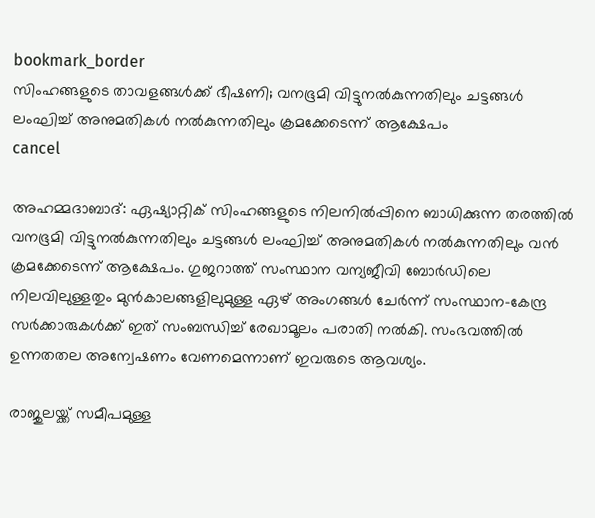bookmark_border
സിംഹങ്ങളുടെ താവളങ്ങൾക്ക് ഭീഷണി; വനഭൂമി വിട്ടുനൽകുന്നതിലും ചട്ടങ്ങൾ ലംഘിച്ച് അനുമതികൾ നൽകുന്നതിലും ക്രമക്കേടെന്ന് ആക്ഷേപം
cancel

അഹമ്മദാബാദ്: ഏഷ്യാറ്റിക് സിംഹങ്ങളുടെ നിലനിൽപ്പിനെ ബാധിക്കുന്ന തരത്തിൽ വനഭൂമി വിട്ടുനൽകുന്നതിലും ചട്ടങ്ങൾ ലംഘിച്ച് അനുമതികൾ നൽകുന്നതിലും വൻ ക്രമക്കേടെന്ന് ആക്ഷേപം. ഗുജറാത്ത് സംസ്ഥാന വന്യജീവി ബോർഡിലെ നിലവിലുള്ളതും മുൻകാലങ്ങളിലുമുള്ള ഏഴ് അംഗങ്ങൾ ചേർന്ന് സംസ്ഥാന-കേന്ദ്ര സർക്കാരുകൾക്ക് ഇത് സംബന്ധിച്ച് രേഖാമൂലം പരാതി നൽകി. സംഭവത്തിൽ ഉന്നതതല അന്വേഷണം വേണമെന്നാണ് ഇവരുടെ ആവശ്യം.

രാജുലയ്ക്ക് സമീപമുള്ള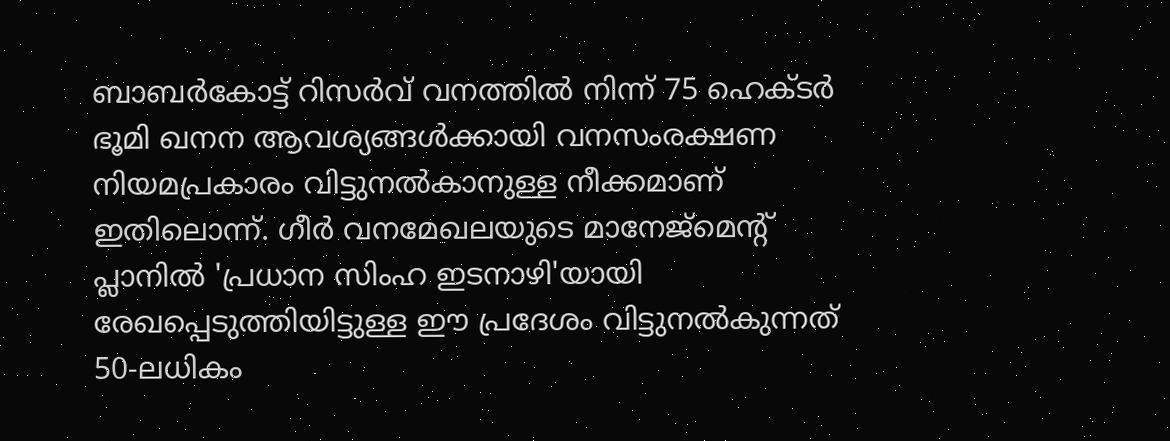ബാബർകോട്ട് റിസർവ് വനത്തിൽ നിന്ന് 75 ഹെക്ടർ ഭൂമി ഖനന ആവശ്യങ്ങൾക്കായി വനസംരക്ഷണ നിയമപ്രകാരം വിട്ടുനൽകാനുള്ള നീക്കമാണ് ഇതിലൊന്ന്. ഗീർ വനമേഖലയുടെ മാനേജ്‌മെന്റ് പ്ലാനിൽ 'പ്രധാന സിംഹ ഇടനാഴി'യായി രേഖപ്പെടുത്തിയിട്ടുള്ള ഈ പ്രദേശം വിട്ടുനൽകുന്നത് 50-ലധികം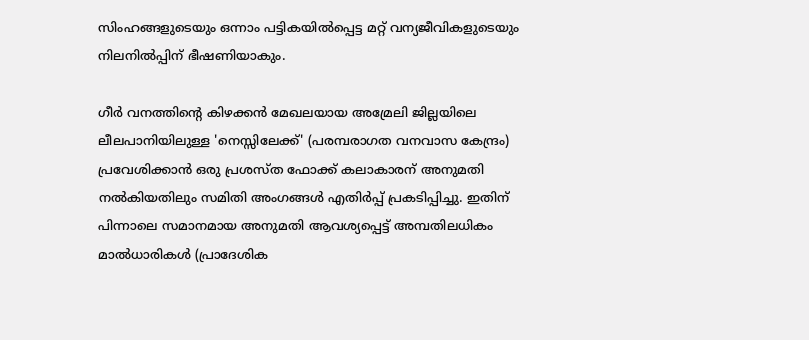സിംഹങ്ങളുടെയും ഒന്നാം പട്ടികയിൽപ്പെട്ട മറ്റ് വന്യജീവികളുടെയും നിലനിൽപ്പിന് ഭീഷണിയാകും.

ഗീർ വനത്തിന്റെ കിഴക്കൻ മേഖലയായ അമ്രേലി ജില്ലയിലെ ലീലപാനിയിലുള്ള 'നെസ്സിലേക്ക്' (പരമ്പരാഗത വനവാസ കേന്ദ്രം) പ്രവേശിക്കാൻ ഒരു പ്രശസ്ത ഫോക്ക് കലാകാരന് അനുമതി നൽകിയതിലും സമിതി അംഗങ്ങൾ എതിർപ്പ് പ്രകടിപ്പിച്ചു. ഇതിന് പിന്നാലെ സമാനമായ അനുമതി ആവശ്യപ്പെട്ട് അമ്പതിലധികം മാൽധാരികൾ (പ്രാദേശിക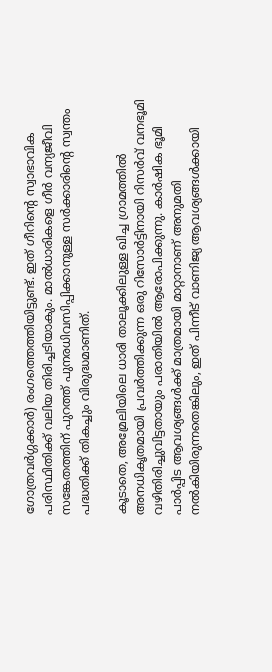ഗോത്രവർഗ്ഗക്കാർ) രംഗത്തെത്തിയിട്ടുണ്ട്. ഇത് ഗീറിന്റെ സ്വാഭാവിക പരിസ്ഥിതിക്ക് വലിയ തിരിച്ചടിയാകും. മാൽധാരികളെ ഗീർ വന്യജീവി സങ്കേതത്തിന് പുറത്ത് പുനരധിവസിപ്പിക്കാനുള്ള സർക്കാരിന്റെ സ്വന്തം പദ്ധതിക്ക് തികച്ചും വിരുദ്ധമാണിത്.

കൂടാതെ, അമ്രേലിയിലെ ധാരി താലൂക്കിലുള്ള ഖിച്ച ഗ്രാമത്തിൽ അനധികൃതമായി പ്രവർത്തിക്കുന്ന ഒരു റിസോർട്ടിനായി റിസർവ് വനഭൂമി വഴിതിരിച്ചുവിട്ടതായും പരാതിയിൽ ആരോപിക്കുന്നു. കാർഷിക ഭൂമി പാർപ്പിട ആവശ്യങ്ങൾക്ക് മാത്രമായി മാറ്റാനാണ് അനുമതി നൽകിയിരുന്നതെങ്കിലും, ഇത് പിന്നീട് വാണിജ്യ ആവശ്യങ്ങൾക്കായി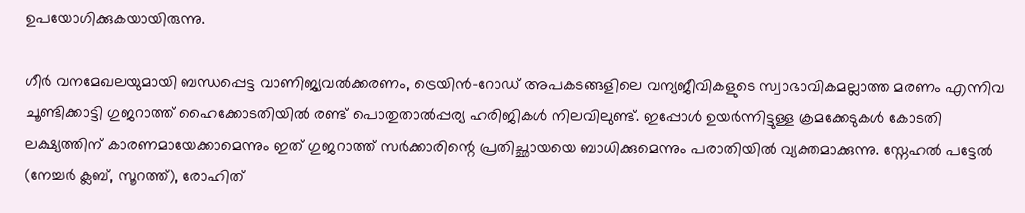ഉപയോഗിക്കുകയായിരുന്നു.

ഗീർ വനമേഖലയുമായി ബന്ധപ്പെട്ട വാണിജ്യവൽക്കരണം, ട്രെയിൻ-റോഡ് അപകടങ്ങളിലെ വന്യജീവികളുടെ സ്വാഭാവികമല്ലാത്ത മരണം എന്നിവ ചൂണ്ടിക്കാട്ടി ഗുജറാത്ത് ഹൈക്കോടതിയിൽ രണ്ട് പൊതുതാൽപ്പര്യ ഹരിജികൾ നിലവിലുണ്ട്. ഇപ്പോൾ ഉയർന്നിട്ടുള്ള ക്രമക്കേടുകൾ കോടതി ലക്ഷ്യത്തിന് കാരണമായേക്കാമെന്നും ഇത് ഗുജറാത്ത് സർക്കാരിന്റെ പ്രതിച്ഛായയെ ബാധിക്കുമെന്നും പരാതിയിൽ വ്യക്തമാക്കുന്നു. സ്നേഹൽ പട്ടേൽ (നേച്ചർ ക്ലബ്, സൂറത്ത്), രോഹിത്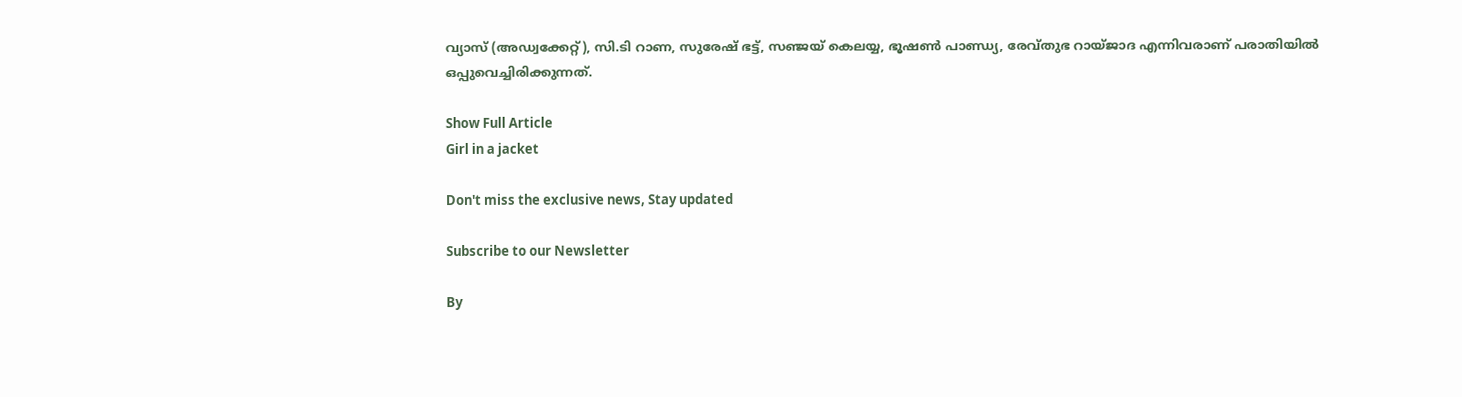വ്യാസ് (അഡ്വക്കേറ്റ്), സി.ടി റാണ, സുരേഷ് ഭട്ട്, സഞ്ജയ് കെലയ്യ, ഭൂഷൺ പാണ്ഡ്യ, രേവ്തുഭ റായ്ജാദ എന്നിവരാണ് പരാതിയിൽ ഒപ്പുവെച്ചിരിക്കുന്നത്.

Show Full Article
Girl in a jacket

Don't miss the exclusive news, Stay updated

Subscribe to our Newsletter

By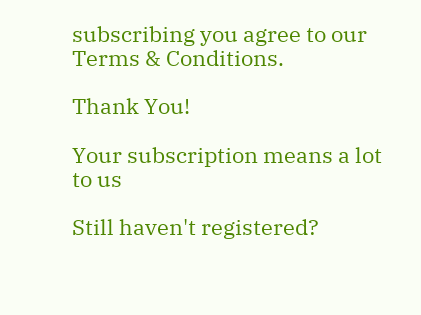subscribing you agree to our Terms & Conditions.

Thank You!

Your subscription means a lot to us

Still haven't registered?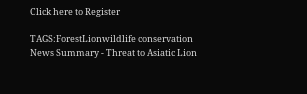Click here to Register

TAGS:ForestLionwildlife conservation
News Summary - Threat to Asiatic Lion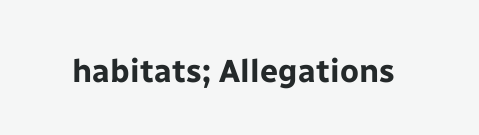habitats; Allegations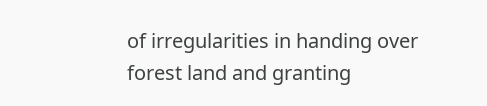of irregularities in handing over forest land and granting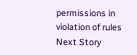permissions in violation of rules
Next Story